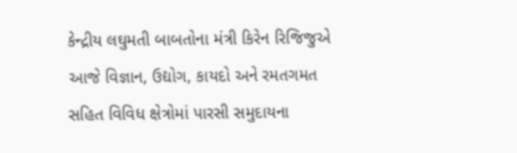કેન્દ્રીય લઘુમતી બાબતોના મંત્રી કિરેન રિજિજુએ આજે વિજ્ઞાન, ઉદ્યોગ, કાયદો અને રમતગમત સહિત વિવિધ ક્ષેત્રોમાં પારસી સમુદાયના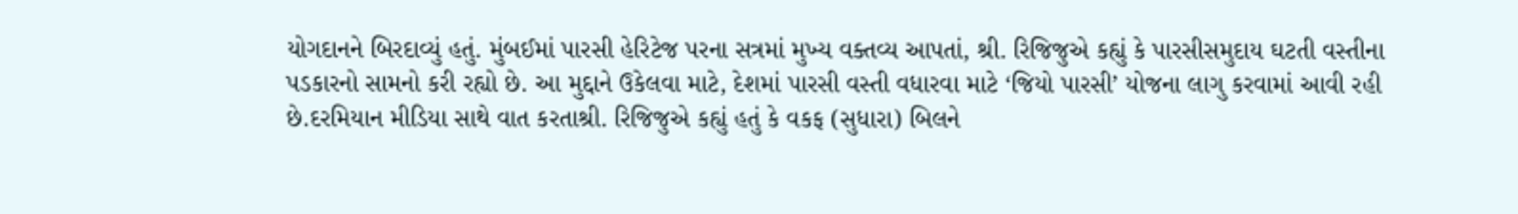યોગદાનને બિરદાવ્યું હતું. મુંબઈમાં પારસી હેરિટેજ પરના સત્રમાં મુખ્ય વક્તવ્ય આપતાં, શ્રી. રિજિજુએ કહ્યું કે પારસીસમુદાય ઘટતી વસ્તીના પડકારનો સામનો કરી રહ્યો છે. આ મુદ્દાને ઉકેલવા માટે, દેશમાં પારસી વસ્તી વધારવા માટે ‘જિયો પારસી’ યોજના લાગુ કરવામાં આવી રહી છે.દરમિયાન મીડિયા સાથે વાત કરતાશ્રી. રિજિજુએ કહ્યું હતું કે વકફ (સુધારા) બિલને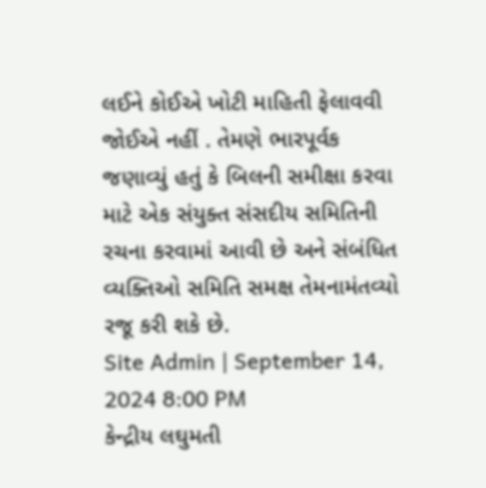લઈને કોઈએ ખોટી માહિતી ફેલાવવી જોઈએ નહીં . તેમણે ભારપૂર્વક જણાવ્યું હતું કે બિલની સમીક્ષા કરવા માટે એક સંયુક્ત સંસદીય સમિતિની રચના કરવામાં આવી છે અને સંબંધિત વ્યક્તિઓ સમિતિ સમક્ષ તેમનામંતવ્યો રજૂ કરી શકે છે.
Site Admin | September 14, 2024 8:00 PM
કેન્દ્રીય લઘુમતી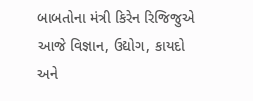બાબતોના મંત્રી કિરેન રિજિજુએ આજે વિજ્ઞાન, ઉદ્યોગ, કાયદો અને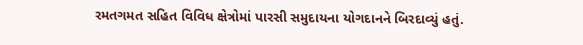રમતગમત સહિત વિવિધ ક્ષેત્રોમાં પારસી સમુદાયના યોગદાનને બિરદાવ્યું હતું.